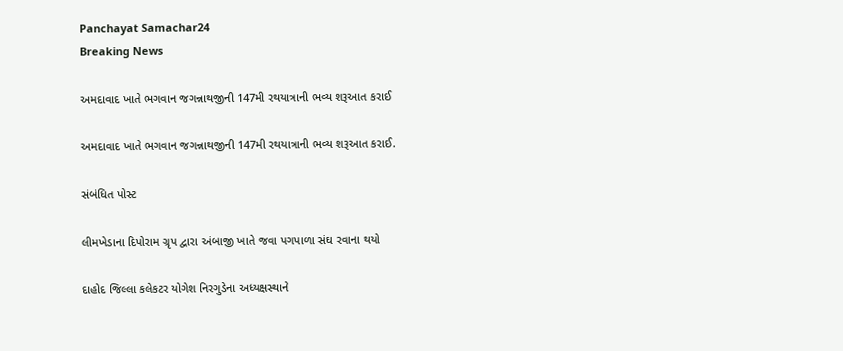Panchayat Samachar24
Breaking News

અમદાવાદ ખાતે ભગવાન જગન્નાથજીની 147મી રથયાત્રાની ભવ્ય શરૂઆત કરાઈ

અમદાવાદ ખાતે ભગવાન જગન્નાથજીની 147મી રથયાત્રાની ભવ્ય શરૂઆત કરાઈ.

સંબંધિત પોસ્ટ

લીમખેડાના દિપોરામ ગ્રૃપ દ્વારા અંબાજી ખાતે જવા પગપાળા સંઘ રવાના થયો

દાહોદ જિલ્લા કલેકટર યોગેશ નિરગુડેના અધ્યક્ષસ્થાને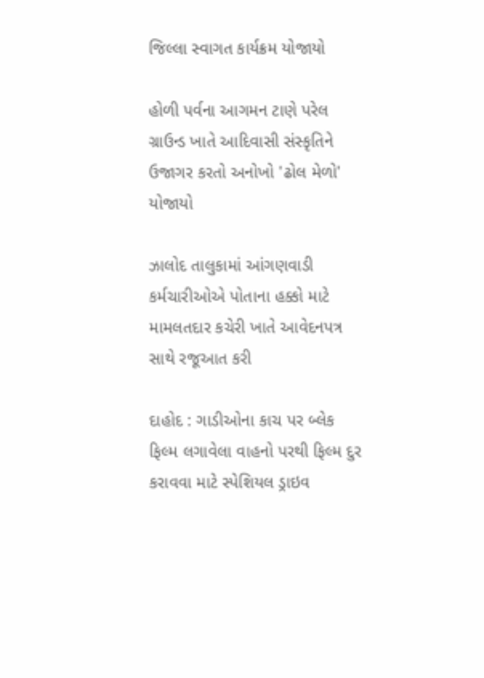જિલ્લા સ્વાગત કાર્યક્રમ યોજાયો

હોળી પર્વના આગમન ટાણે પરેલ ગ્રાઉન્ડ ખાતે આદિવાસી સંસ્કૃતિને ઉજાગર કરતો અનોખો 'ઢોલ મેળો' યોજાયો

ઝાલોદ તાલુકામાં આંગણવાડી કર્મચારીઓએ પોતાના હક્કો માટે મામલતદાર કચેરી ખાતે આવેદનપત્ર સાથે રજૂઆત કરી

દાહોદ : ગાડીઓના કાચ પર બ્લેક ફિલ્મ લગાવેલા વાહનો પરથી ફિલ્મ દુર કરાવવા માટે સ્પેશિયલ ડ્રાઇવ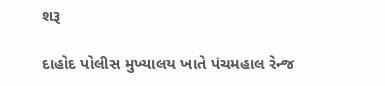શરૂ

દાહોદ પોલીસ મુખ્યાલય ખાતે પંચમહાલ રેન્જ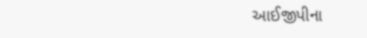આઈજીપીના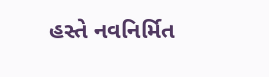હસ્તે નવનિર્મિત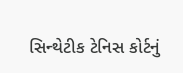સિન્થેટીક ટેનિસ કોર્ટનું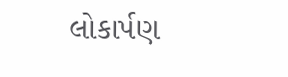લોકાર્પણ